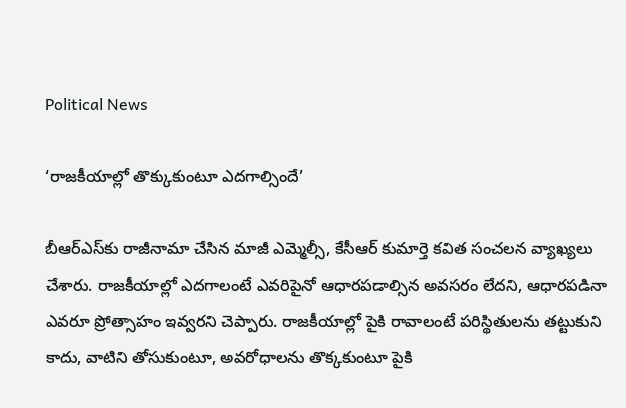Political News

‘రాజ‌కీయాల్లో తొక్కుకుంటూ ఎద‌గాల్సిందే’

బీఆర్‌ఎస్‌కు రాజీనామా చేసిన మాజీ ఎమ్మెల్సీ, కేసీఆర్ కుమార్తె క‌విత సంచ‌ల‌న వ్యాఖ్య‌లు చేశారు. రాజ‌కీయాల్లో ఎద‌గాలంటే ఎవ‌రిపైనో ఆధారపడాల్సిన అవసరం లేదని, ఆధారపడినా ఎవ‌రూ ప్రోత్సాహం ఇవ్వరని చెప్పారు. రాజ‌కీయాల్లో పైకి రావాలంటే పరిస్థితులను తట్టుకుని కాదు, వాటిని తోసుకుంటూ, అవరోధాలను తొక్కకుంటూ పైకి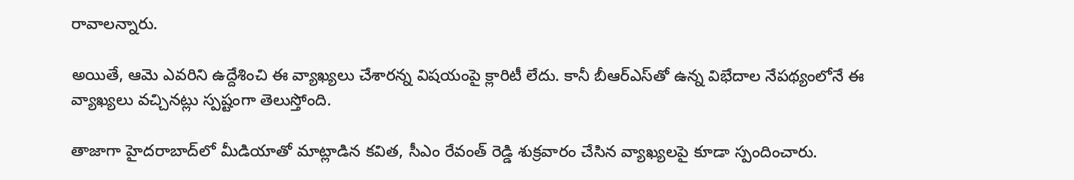రావాలన్నారు.

అయితే, ఆమె ఎవ‌రిని ఉద్దేశించి ఈ వ్యాఖ్య‌లు చేశారన్న విష‌యంపై క్లారిటీ లేదు. కానీ బీఆర్‌ఎస్‌తో ఉన్న విభేదాల నేప‌థ్యంలోనే ఈ వ్యాఖ్య‌లు వచ్చినట్లు స్ప‌ష్టంగా తెలుస్తోంది.

తాజాగా హైద‌రాబాద్‌లో మీడియాతో మాట్లాడిన క‌విత, సీఎం రేవంత్ రెడ్డి శుక్రవారం చేసిన వ్యాఖ్య‌లపై కూడా స్పందించారు.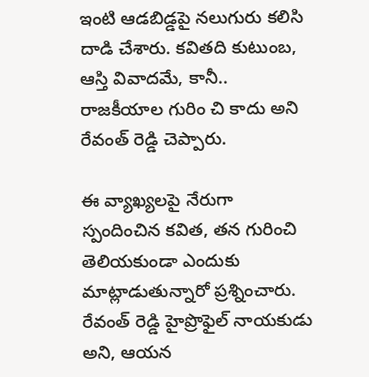ఇంటి ఆడ‌బిడ్డ‌పై నలుగురు కలిసి దాడి చేశారు. క‌వితది కుటుంబ, ఆస్తి వివాదమే, కానీ.. రాజ‌కీయాల గురిం చి కాదు అని రేవంత్ రెడ్డి చెప్పారు.

ఈ వ్యాఖ్య‌లపై నేరుగా స్పందించిన క‌విత, తన గురించి తెలియకుండా ఎందుకు మాట్లాడుతున్నారో ప్రశ్నించారు. రేవంత్ రెడ్డి హైప్రొఫైల్ నాయ‌కుడు అని, ఆయన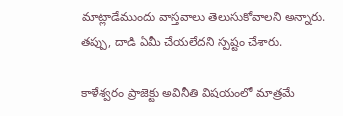మాట్లాడేముందు వాస్తవాలు తెలుసుకోవాలని అన్నారు. త‌ప్పు, దాడి ఏమీ చేయలేదని స్ప‌ష్టం చేశారు.

కాళేశ్వరం ప్రాజెక్టు అవినీతి విష‌యంలో మాత్రమే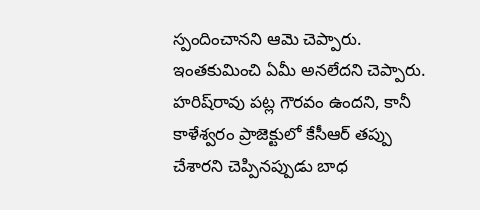స్పందించానని ఆమె చెప్పారు. ఇంతకుమించి ఏమీ అనలేదని చెప్పారు. హరిష్‌రావు పట్ల గౌర‌వం ఉందని, కానీ కాళేశ్వరం ప్రాజెక్టులో కేసీఆర్ తప్పు చేశారని చెప్పినప్పుడు బాధ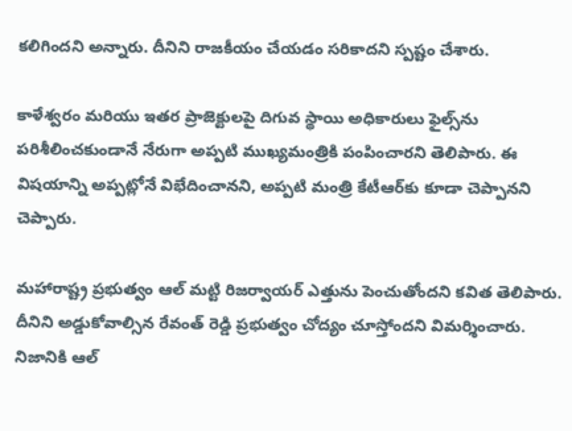కలిగిందని అన్నారు. దీనిని రాజ‌కీయం చేయడం సరికాదని స్ప‌ష్టం చేశారు.

కాళేశ్వరం మరియు ఇతర ప్రాజెక్టులపై దిగువ స్థాయి అధికారులు ఫైల్స్‌ను పరిశీలించకుండానే నేరుగా అప్పటి ముఖ్యమంత్రికి పంపించారని తెలిపారు. ఈ విష‌యాన్ని అప్పట్లోనే విభేదించానని, అప్పటి మంత్రి కేటీఆర్‌కు కూడా చెప్పానని చెప్పారు.

మ‌హారాష్ట్ర ప్రభుత్వం ఆల్ మట్టి రిజర్వాయర్ ఎత్తును పెంచుతోందని క‌విత తెలిపారు. దీనిని అడ్డుకోవాల్సిన రేవంత్ రెడ్డి ప్రభుత్వం చోద్యం చూస్తోందని విమర్శించారు. నిజానికి ఆల్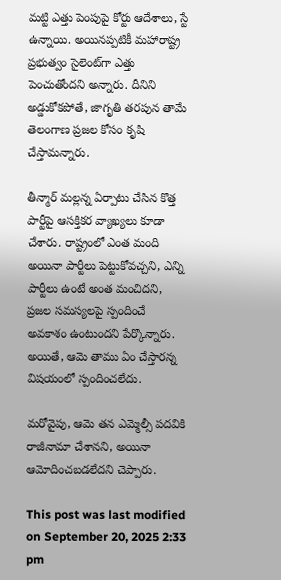మట్టి ఎత్తు పెంపుపై కోర్టు ఆదేశాలు, స్టే ఉన్నాయి. అయినప్పటికీ మ‌హారాష్ట్ర ప్రభుత్వం సైలెంట్‌గా ఎత్తు పెంచుతోందని అన్నారు. దీనిని అడ్డుకోకపోతే, జాగృతి తరపున తామే తెలంగాణ ప్రజల కోసం కృషి చేస్తామన్నారు.

తీన్మార్ మల్లన్న ఏర్పాటు చేసిన కొత్త పార్టీపై ఆసక్తికర వ్యాఖ్యలు కూడా చేశారు. రాష్ట్రంలో ఎంత మంది అయినా పార్టీలు పెట్టుకోవచ్చని, ఎన్ని పార్టీలు ఉంటే అంత మంచిదని, ప్రజల సమస్యలపై స్పందించే అవకాశం ఉంటుందని పేర్కొన్నారు. అయితే, ఆమె తాము ఏం చేస్తారన్న విషయంలో స్పందించలేదు.

మరోవైపు, ఆమె తన ఎమ్మెల్సీ పదవికి రాజీనామా చేశానని, అయినా ఆమోదించబడలేదని చెప్పారు.

This post was last modified on September 20, 2025 2:33 pm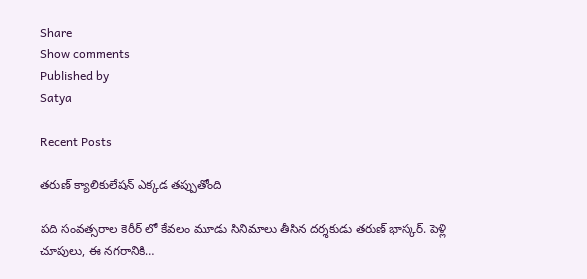Share
Show comments
Published by
Satya

Recent Posts

తరుణ్ క్యాలికులేషన్ ఎక్కడ తప్పుతోంది

పది సంవత్సరాల కెరీర్ లో కేవలం మూడు సినిమాలు తీసిన దర్శకుడు తరుణ్ భాస్కర్. పెళ్లి చూపులు, ఈ నగరానికి…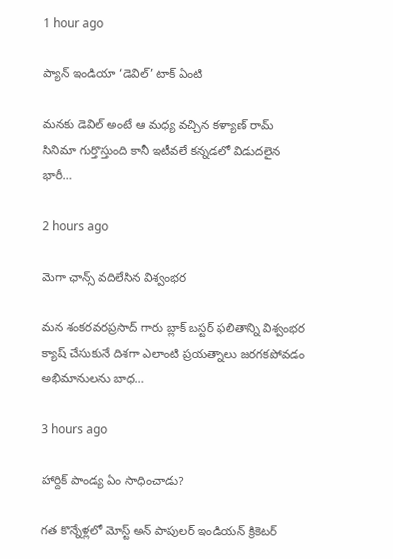1 hour ago

ప్యాన్ ఇండియా ‘డెవిల్’ టాక్ ఏంటి

మనకు డెవిల్ అంటే ఆ మధ్య వచ్చిన కళ్యాణ్ రామ్ సినిమా గుర్తొస్తుంది కానీ ఇటీవలే కన్నడలో విడుదలైన భారీ…

2 hours ago

మెగా ఛాన్స్ వదిలేసిన విశ్వంభర

మన శంకరవరప్రసాద్ గారు బ్లాక్ బస్టర్ ఫలితాన్ని విశ్వంభర క్యాష్ చేసుకునే దిశగా ఎలాంటి ప్రయత్నాలు జరగకపోవడం అభిమానులను బాధ…

3 hours ago

హార్దిక్ పాండ్య ఏం సాధించాడు?

గత కొన్నేళ్లలో మోస్ట్ అన్ పాపులర్ ఇండియన్ క్రికెటర్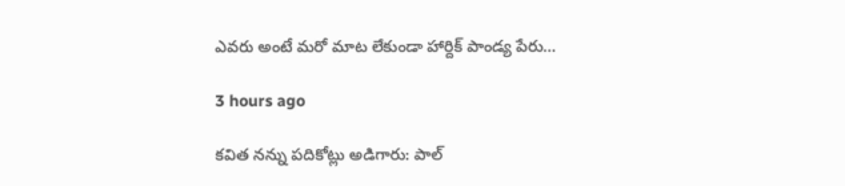ఎవరు అంటే మరో మాట లేకుండా హార్దిక్ పాండ్య పేరు…

3 hours ago

క‌విత న‌న్ను ప‌దికోట్లు అడిగారు: పాల్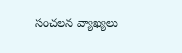సంచ‌ల‌న వ్యాఖ్య‌లు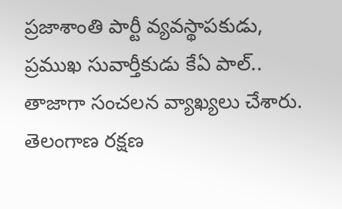ప్ర‌జాశాంతి పార్టీ వ్య‌వ‌స్థాప‌కుడు, ప్ర‌ముఖ సువార్తీకుడు కేఏ పాల్‌.. తాజాగా సంచ‌ల‌న వ్యాఖ్య‌లు చేశారు. తెలంగాణ ర‌క్ష‌ణ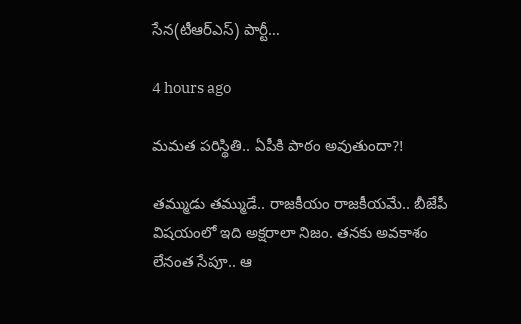సేన‌(టీఆర్ఎస్‌) పార్టీ…

4 hours ago

మ‌మ‌త ప‌రిస్థితి.. ఏపీకి పాఠం అవుతుందా?!

త‌మ్ముడు త‌మ్ముడే.. రాజ‌కీయం రాజ‌కీయ‌మే.. బీజేపీ విష‌యంలో ఇది అక్ష‌రాలా నిజం. త‌న‌కు అవ‌కాశం లేనంత సేపూ.. ఆ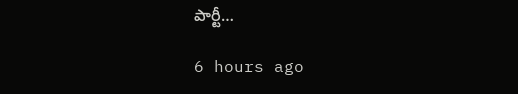పార్టీ…

6 hours ago